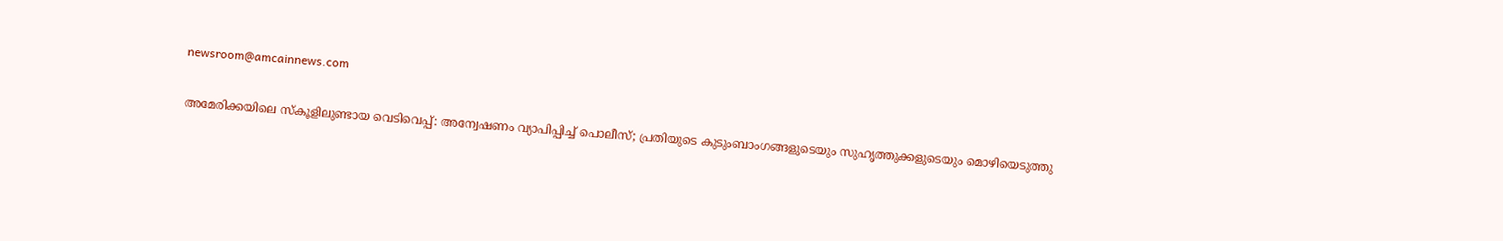newsroom@amcainnews.com

അമേരിക്കയിലെ സ്കൂളിലുണ്ടായ വെടിവെപ്പ്: അന്വേഷണം വ്യാപിപ്പിച്ച് പൊലീസ്; പ്രതിയുടെ കുടുംബാംഗങ്ങളുടെയും സുഹൃത്തുക്കളുടെയും മൊഴിയെടുത്തു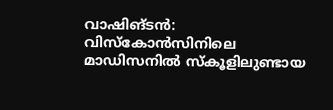വാഷിങ്ടൻ: വിസ്കോൻസിനിലെ മാഡിസനിൽ സ്കൂളിലുണ്ടായ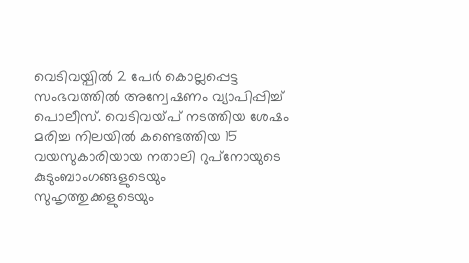വെടിവയ്പിൽ 2 പേർ കൊല്ലപ്പെട്ട സംഭവത്തിൽ അന്വേഷണം വ്യാപിപ്പിച്ച് പൊലീസ്. വെടിവയ്പ് നടത്തിയ ശേഷം മരിച്ച നിലയിൽ കണ്ടെത്തിയ 15 വയസുകാരിയായ നതാലി റുപ്‌നോയുടെ കുടുംബാംഗങ്ങളുടെയും സുഹൃത്തുക്കളുടെയും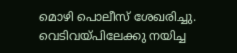മൊഴി പൊലീസ് ശേഖരിച്ചു. വെടിവയ്പിലേക്കു നയിച്ച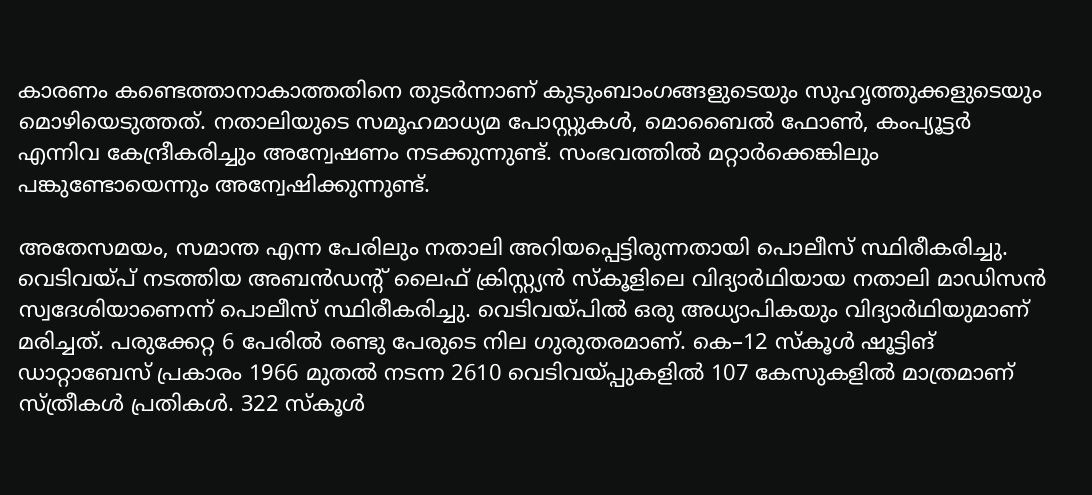കാരണം കണ്ടെത്താനാകാത്തതിനെ തുടർന്നാണ് കുടുംബാംഗങ്ങളുടെയും സുഹൃത്തുക്കളുടെയും മൊഴിയെടുത്തത്. നതാലിയുടെ സമൂഹമാധ്യമ പോസ്റ്റുകൾ, മൊബൈൽ ഫോൺ, കംപ്യൂട്ടർ എന്നിവ കേന്ദ്രീകരിച്ചും അന്വേഷണം നടക്കുന്നുണ്ട്. സംഭവത്തിൽ മറ്റാർക്കെങ്കിലും പങ്കുണ്ടോയെന്നും അന്വേഷിക്കുന്നുണ്ട്.

അതേസമയം, സമാന്ത എന്ന പേരിലും നതാലി അറിയപ്പെട്ടിരുന്നതായി പൊലീസ് സ്ഥിരീകരിച്ചു. വെടിവയ്പ് നടത്തിയ അബൻഡന്റ് ലൈഫ് ക്രിസ്റ്റ്യൻ സ്കൂളിലെ വിദ്യാർഥിയായ നതാലി മാഡിസൻ സ്വദേശിയാണെന്ന് പൊലീസ് സ്ഥിരീകരിച്ചു. വെടിവയ്പിൽ ഒരു അധ്യാപികയും വിദ്യാർഥിയുമാണ് മരിച്ചത്. പരുക്കേറ്റ 6 പേരിൽ രണ്ടു പേരുടെ നില ഗുരുതരമാണ്. കെ–12 സ്കൂൾ ഷൂട്ടിങ് ഡാറ്റാബേസ് പ്രകാരം 1966 മുതൽ നടന്ന 2610 വെടിവയ്പ്പുകളിൽ 107 കേസുകളിൽ മാത്രമാണ് സ്ത്രീകൾ പ്രതികൾ. 322 സ്കൂൾ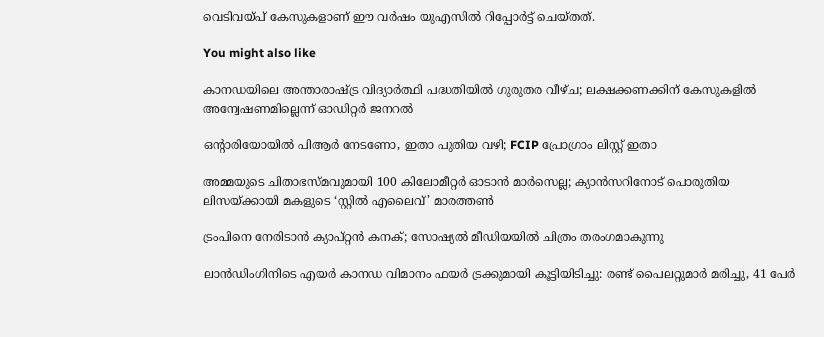വെടിവയ്പ് കേസുകളാണ് ഈ വർഷം യുഎസിൽ റിപ്പോർട്ട് ചെയ്തത്.

You might also like

കാനഡയിലെ അന്താരാഷ്ട്ര വിദ്യാർത്ഥി പദ്ധതിയിൽ ഗുരുതര വീഴ്ച; ലക്ഷക്കണക്കിന് കേസുകളിൽ അന്വേഷണമില്ലെന്ന് ഓഡിറ്റർ ജനറൽ

ഒൻ്റാരിയോയിൽ പിആർ നേടണോ, ഇതാ പുതിയ വഴി; FCIP പ്രോഗ്രാം ലിസ്റ്റ് ഇതാ

അമ്മയുടെ ചിതാഭസ്മവുമായി 100 കിലോമീറ്റർ ഓടാൻ മാർസെല്ല; ക്യാൻസറിനോട് പൊരുതിയ ലിസയ്ക്കായി മകളുടെ ‘സ്റ്റിൽ എലൈവ്’ മാരത്തൺ

ട്രംപിനെ നേരിടാൻ ക്യാപ്റ്റൻ കനക്; സോഷ്യൽ മീഡിയയിൽ ചിത്രം തരംഗമാകുന്നു

ലാൻഡിംഗിനിടെ എയർ കാനഡ വിമാനം ഫയർ ട്രക്കുമായി കൂട്ടിയിടിച്ചു: രണ്ട് പൈലറ്റുമാർ മരിച്ചു, 41 പേർ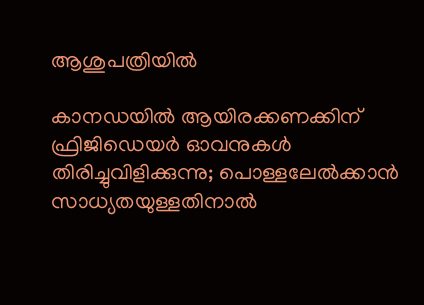ആശുപത്രിയിൽ

കാനഡയിൽ ആയിരക്കണക്കിന് ഫ്രിജിഡെയർ ഓവനുകൾ തിരിച്ചുവിളിക്കുന്നു; പൊള്ളലേൽക്കാൻ സാധ്യതയുള്ളതിനാൽ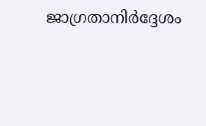ജാഗ്രതാനിർദ്ദേശം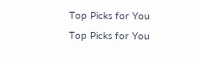Top Picks for You
Top Picks for You